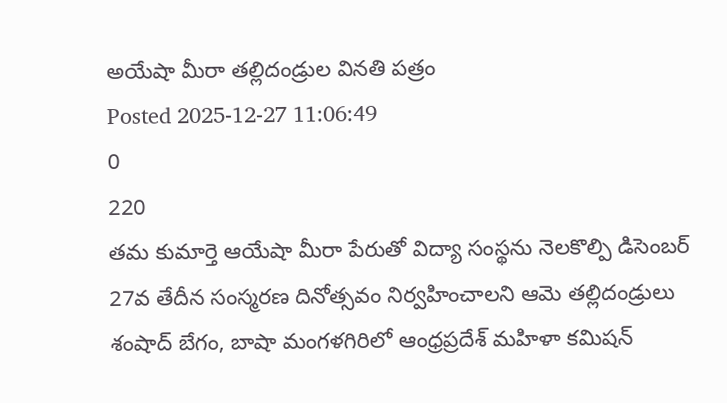అయేషా మీరా తల్లిదండ్రుల వినతి పత్రం
Posted 2025-12-27 11:06:49
0
220
తమ కుమార్తె ఆయేషా మీరా పేరుతో విద్యా సంస్థను నెలకొల్పి డిసెంబర్ 27వ తేదీన సంస్మరణ దినోత్సవం నిర్వహించాలని ఆమె తల్లిదండ్రులు శంషాద్ బేగం, బాషా మంగళగిరిలో ఆంధ్రప్రదేశ్ మహిళా కమిషన్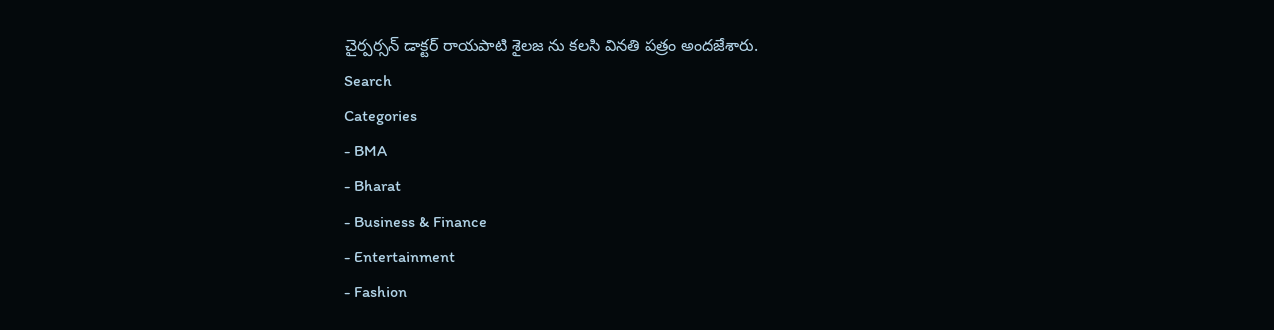చైర్పర్సన్ డాక్టర్ రాయపాటి శైలజ ను కలసి వినతి పత్రం అందజేశారు.
Search
Categories
- BMA
- Bharat
- Business & Finance
- Entertainment
- Fashion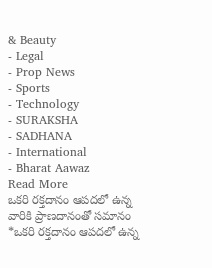& Beauty
- Legal
- Prop News
- Sports
- Technology
- SURAKSHA
- SADHANA
- International
- Bharat Aawaz
Read More
ఒకరి రక్తదానం ఆపదలో ఉన్న వారికి ప్రాణదానంతో సమానం
*ఒకరి రక్తదానం ఆపదలో ఉన్న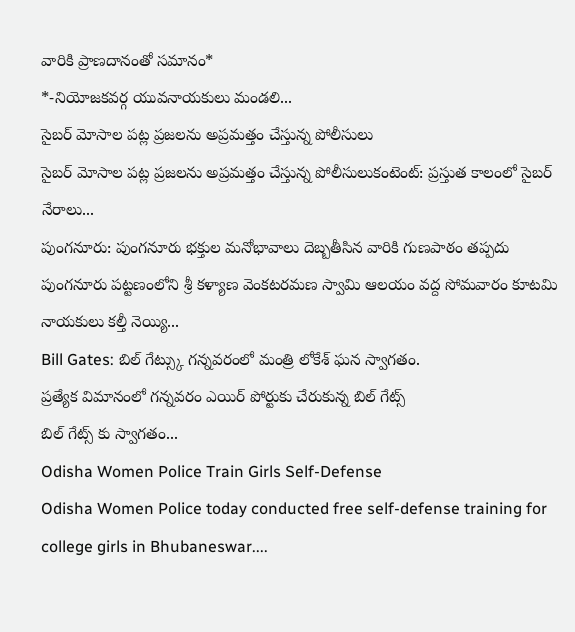వారికి ప్రాణదానంతో సమానం*
*-నియోజకవర్గ యువనాయకులు మండలి...
సైబర్ మోసాల పట్ల ప్రజలను అప్రమత్తం చేస్తున్న పోలీసులు
సైబర్ మోసాల పట్ల ప్రజలను అప్రమత్తం చేస్తున్న పోలీసులుకంటెంట్: ప్రస్తుత కాలంలో సైబర్ నేరాలు...
పుంగనూరు: పుంగనూరు భక్తుల మనోభావాలు దెబ్బతీసిన వారికి గుణపాఠం తప్పదు
పుంగనూరు పట్టణంలోని శ్రీ కళ్యాణ వెంకటరమణ స్వామి ఆలయం వద్ద సోమవారం కూటమి నాయకులు కల్తీ నెయ్యి...
Bill Gates: బిల్ గేట్స్కు గన్నవరంలో మంత్రి లోకేశ్ ఘన స్వాగతం.
ప్రత్యేక విమానంలో గన్నవరం ఎయిర్ పోర్టుకు చేరుకున్న బిల్ గేట్స్
బిల్ గేట్స్ కు స్వాగతం...
Odisha Women Police Train Girls Self-Defense
Odisha Women Police today conducted free self-defense training for college girls in Bhubaneswar....